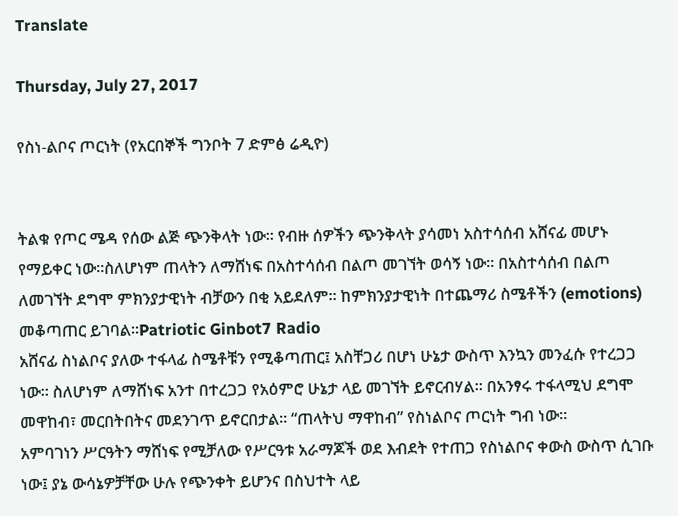Translate

Thursday, July 27, 2017

የስነ-ልቦና ጦርነት (የአርበኞች ግንቦት 7 ድምፅ ሬዲዮ)


ትልቁ የጦር ሜዳ የሰው ልጅ ጭንቅላት ነው። የብዙ ሰዎችን ጭንቅላት ያሳመነ አስተሳሰብ አሸናፊ መሆኑ የማይቀር ነው።ስለሆነም ጠላትን ለማሸነፍ በአስተሳሰብ በልጦ መገኘት ወሳኝ ነው። በአስተሳሰብ በልጦ ለመገኘት ደግሞ ምክንያታዊነት ብቻውን በቂ አይደለም። ከምክንያታዊነት በተጨማሪ ስሜቶችን (emotions) መቆጣጠር ይገባል።Patriotic Ginbot7 Radio
አሸናፊ ስነልቦና ያለው ተፋላፊ ስሜቶቹን የሚቆጣጠር፤ አስቸጋሪ በሆነ ሁኔታ ውስጥ እንኳን መንፈሱ የተረጋጋ ነው። ስለሆነም ለማሸነፍ አንተ በተረጋጋ የአዕምሮ ሁኔታ ላይ መገኘት ይኖርብሃል። በአንፃሩ ተፋላሚህ ደግሞ መዋከብ፣ መርበትበትና መደንገጥ ይኖርበታል። “ጠላትህ ማዋከብ” የስነልቦና ጦርነት ግብ ነው።
አምባገነን ሥርዓትን ማሸነፍ የሚቻለው የሥርዓቱ አራማጆች ወደ እብደት የተጠጋ የስነልቦና ቀውስ ውስጥ ሲገቡ ነው፤ ያኔ ውሳኔዎቻቸው ሁሉ የጭንቀት ይሆንና በስህተት ላይ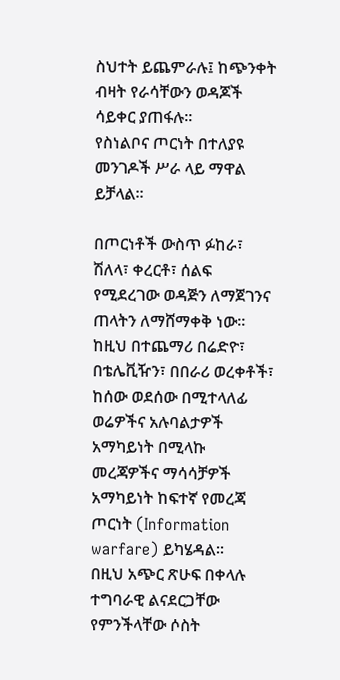ስህተት ይጨምራሉ፤ ከጭንቀት ብዛት የራሳቸውን ወዳጆች ሳይቀር ያጠፋሉ።
የስነልቦና ጦርነት በተለያዩ መንገዶች ሥራ ላይ ማዋል ይቻላል።

በጦርነቶች ውስጥ ፉከራ፣ ሽለላ፣ ቀረርቶ፣ ሰልፍ የሚደረገው ወዳጅን ለማጀገንና ጠላትን ለማሸማቀቅ ነው። ከዚህ በተጨማሪ በሬድዮ፣ በቴሌቪዥን፣ በበራሪ ወረቀቶች፣ ከሰው ወደሰው በሚተላለፊ ወሬዎችና አሉባልታዎች አማካይነት በሚላኩ መረጃዎችና ማሳሳቻዎች አማካይነት ከፍተኛ የመረጃ ጦርነት (Information warfare) ይካሄዳል።
በዚህ አጭር ጽሁፍ በቀላሉ ተግባራዊ ልናደርጋቸው የምንችላቸው ሶስት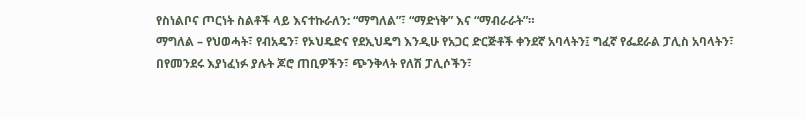የስነልቦና ጦርነት ስልቶች ላይ እናተኩራለን: “ማግለል”፣ “ማድነቅ” እና “ማብራራት”።
ማግለል – የህወሓት፣ የብአዴን፣ የኦህዴድና የደኢህዴግ እንዲሁ የአጋር ድርጅቶች ቀንደኛ አባላትን፤ ግፈኛ የፌደራል ፓሊስ አባላትን፣ በየመንደሩ እያነፈነፉ ያሉት ጆሮ ጠቢዎችን፣ ጭንቅላት የለሽ ፓሊሶችን፣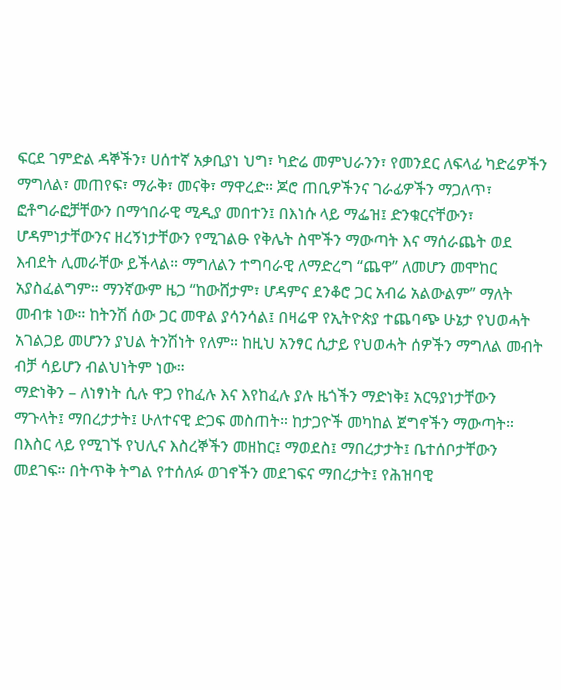ፍርደ ገምድል ዳኞችን፣ ሀሰተኛ አቃቢያነ ህግ፣ ካድሬ መምህራንን፣ የመንደር ለፍላፊ ካድሬዎችን ማግለል፣ መጠየፍ፣ ማራቅ፣ መናቅ፣ ማዋረድ። ጆሮ ጠቢዎችንና ገራፊዎችን ማጋለጥ፣ ፎቶግራፎቻቸውን በማኅበራዊ ሚዲያ መበተን፤ በእነሱ ላይ ማፌዝ፤ ድንቁርናቸውን፣ ሆዳምነታቸውንና ዘረኝነታቸውን የሚገልፁ የቅሌት ስሞችን ማውጣት እና ማሰራጨት ወደ እብደት ሊመራቸው ይችላል። ማግለልን ተግባራዊ ለማድረግ “ጨዋ” ለመሆን መሞከር አያስፈልግም። ማንኛውም ዜጋ “ከውሸታም፣ ሆዳምና ደንቆሮ ጋር አብሬ አልውልም” ማለት መብቱ ነው። ከትንሽ ሰው ጋር መዋል ያሳንሳል፤ በዛሬዋ የኢትዮጵያ ተጨባጭ ሁኔታ የህወሓት አገልጋይ መሆንን ያህል ትንሽነት የለም። ከዚህ አንፃር ሲታይ የህወሓት ሰዎችን ማግለል መብት ብቻ ሳይሆን ብልህነትም ነው።
ማድነቅን – ለነፃነት ሲሉ ዋጋ የከፈሉ እና እየከፈሉ ያሉ ዜጎችን ማድነቅ፤ አርዓያነታቸውን ማጉላት፤ ማበረታታት፤ ሁለተናዊ ድጋፍ መስጠት። ከታጋዮች መካከል ጀግኖችን ማውጣት። በእስር ላይ የሚገኙ የህሊና እስረኞችን መዘከር፤ ማወደስ፤ ማበረታታት፤ ቤተሰቦታቸውን መደገፍ። በትጥቅ ትግል የተሰለፉ ወገኖችን መደገፍና ማበረታት፤ የሕዝባዊ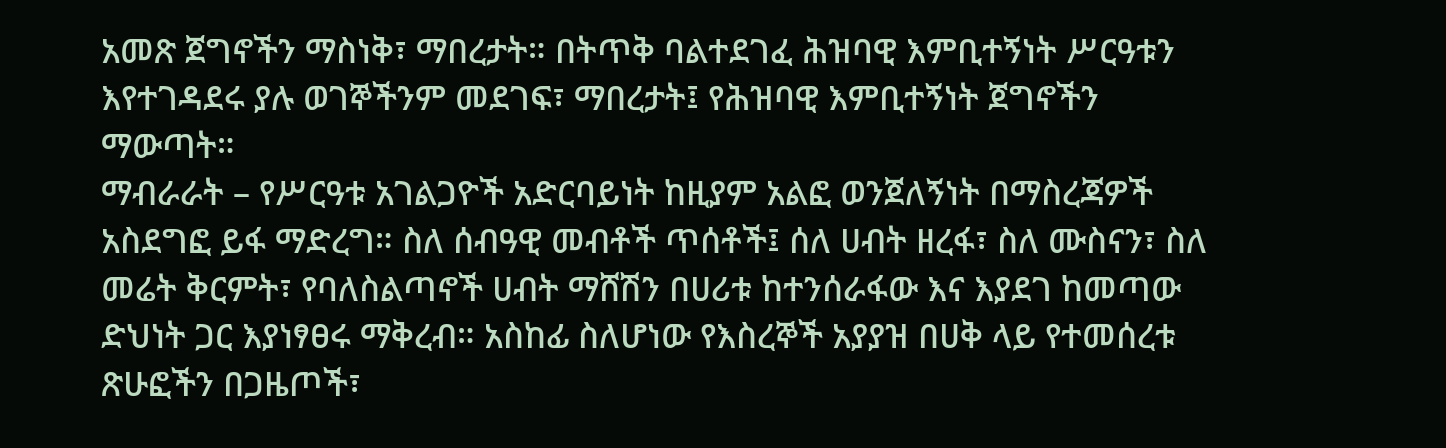አመጽ ጀግኖችን ማስነቅ፣ ማበረታት። በትጥቅ ባልተደገፈ ሕዝባዊ እምቢተኝነት ሥርዓቱን እየተገዳደሩ ያሉ ወገኞችንም መደገፍ፣ ማበረታት፤ የሕዝባዊ እምቢተኝነት ጀግኖችን ማውጣት።
ማብራራት – የሥርዓቱ አገልጋዮች አድርባይነት ከዚያም አልፎ ወንጀለኝነት በማስረጃዎች አስደግፎ ይፋ ማድረግ። ስለ ሰብዓዊ መብቶች ጥሰቶች፤ ሰለ ሀብት ዘረፋ፣ ስለ ሙስናን፣ ስለ መሬት ቅርምት፣ የባለስልጣኖች ሀብት ማሸሽን በሀሪቱ ከተንሰራፋው እና እያደገ ከመጣው ድህነት ጋር እያነፃፀሩ ማቅረብ። አስከፊ ስለሆነው የእስረኞች አያያዝ በሀቅ ላይ የተመሰረቱ ጽሁፎችን በጋዜጦች፣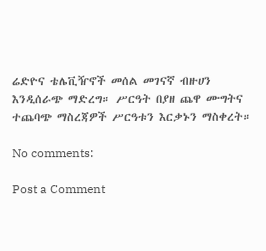ሬድዮና ቴሌቪዥኖች መሰል መገናኛ ብዙሀን እንዲሰራጭ ማድረግ። ሥርዓት በያዘ ጨዋ ሙግትና ተጨባጭ ማስረጃዎች ሥርዓቱን እርቃኑን ማስቀረት።

No comments:

Post a Comment